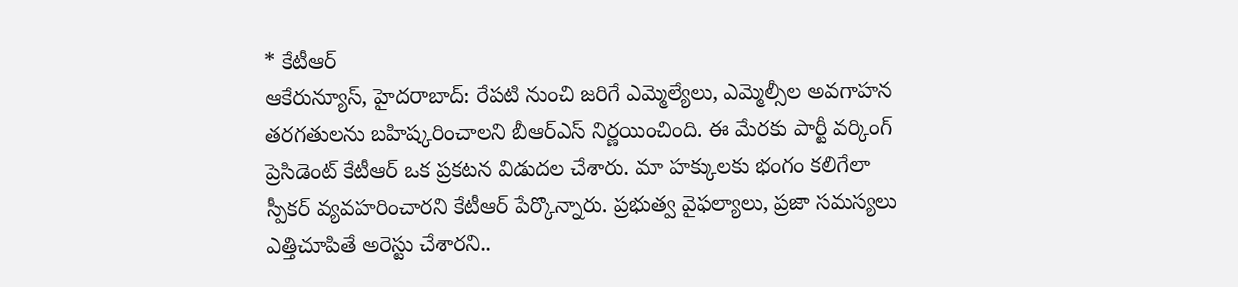* కేటీఆర్
ఆకేరున్యూస్, హైదరాబాద్: రేపటి నుంచి జరిగే ఎమ్మెల్యేలు, ఎమ్మెల్సీల అవగాహన తరగతులను బహిష్కరించాలని బీఆర్ఎస్ నిర్ణయించింది. ఈ మేరకు పార్టీ వర్కింగ్ ప్రెసిడెంట్ కేటీఆర్ ఒక ప్రకటన విడుదల చేశారు. మా హక్కులకు భంగం కలిగేలా స్పీకర్ వ్యవహరించారని కేటీఆర్ పేర్కొన్నారు. ప్రభుత్వ వైఫల్యాలు, ప్రజా సమస్యలు ఎత్తిచూపితే అరెస్టు చేశారని..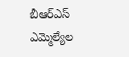బీఆర్ఎస్ ఎమ్మెల్యేల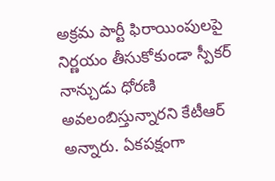అక్రమ పార్టీ ఫిరాయింపులపై నిర్ణయం తీసుకోకుండా స్పీకర్ నాన్చుడు ధోరణి అవలంబిస్తున్నారని కేటీఆర్ అన్నారు. ఏకపక్షంగా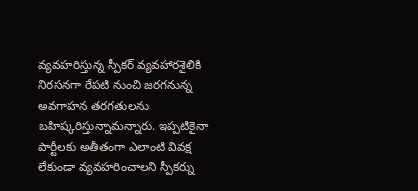వ్యవహరిస్తున్న స్పీకర్ వ్యవహారశైలికి నిరసనగా రేపటి నుంచి జరగనున్న అవగాహన తరగతులను బహిష్కరిస్తున్నామన్నారు. ఇప్పటికైనా పార్టీలకు అతీతంగా ఎలాంటి వివక్ష లేకుండా వ్యవహరించాలని స్పీకర్ను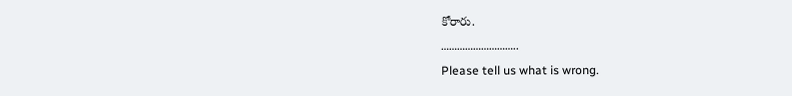కోరారు.
………………………..
Please tell us what is wrong.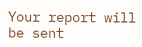Your report will be sent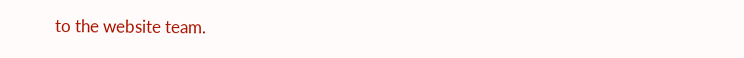to the website team.